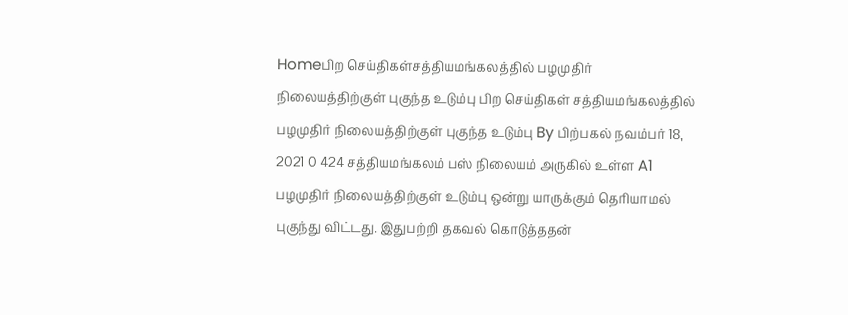Homeபிற செய்திகள்சத்தியமங்கலத்தில் பழமுதிர் நிலையத்திற்குள் புகுந்த உடும்பு பிற செய்திகள் சத்தியமங்கலத்தில் பழமுதிர் நிலையத்திற்குள் புகுந்த உடும்பு By பிற்பகல் நவம்பர் 18, 2021 0 424 சத்தியமங்கலம் பஸ் நிலையம் அருகில் உள்ள A1 பழமுதிர் நிலையத்திற்குள் உடும்பு ஒன்று யாருக்கும் தெரியாமல் புகுந்து விட்டது. இதுபற்றி தகவல் கொடுத்ததன்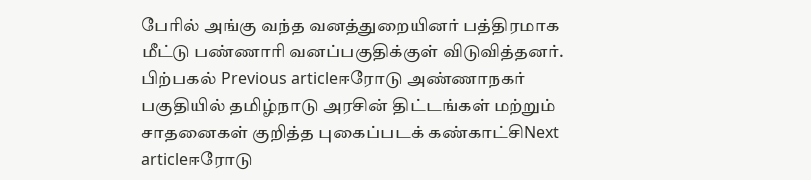பேரில் அங்கு வந்த வனத்துறையினர் பத்திரமாக மீட்டு பண்ணாரி வனப்பகுதிக்குள் விடுவித்தனர். பிற்பகல் Previous articleஈரோடு அண்ணாநகர் பகுதியில் தமிழ்நாடு அரசின் திட்டங்கள் மற்றும் சாதனைகள் குறித்த புகைப்படக் கண்காட்சிNext articleஈரோடு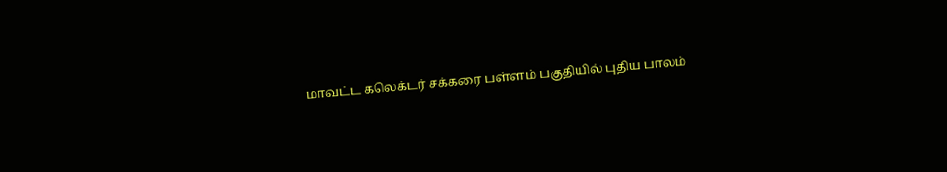மாவட்ட கலெக்டர் சக்கரை பள்ளம் பகுதியில் புதிய பாலம்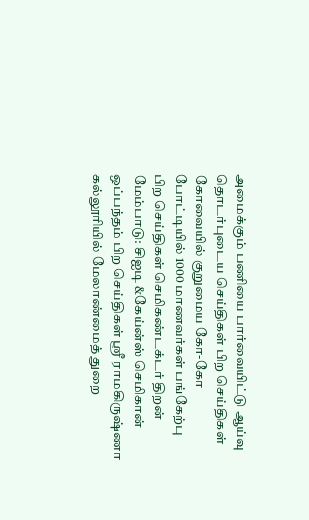அமைக்கும் பணியை பார்வையிட்டு ஆய்வு தொடர்புடைய செய்திகள் பிற செய்திகள் கோவையில் குறுமைய கோ-கோ போட்டியில் 1000 மாணவர்கள் பங்கேற்பு பிற செய்திகள் செமிகண்டக்டர் திறன் மேம்பாடு: சிஐடி &கேய்ன்ஸ் செமிகான் ஒப்பந்தம் பிற செய்திகள் ஸ்ரீ ராமகிருஷ்ணா கல்லூரியில் மேலாண்மைத் துறை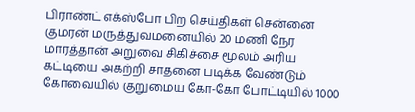பிராண்ட் எக்ஸ்போ பிற செய்திகள் சென்னை குமரன் மருத்துவமனையில் 20 மணி நேர மாரத்தான் அறுவை சிகிச்சை மூலம் அரிய கட்டியை அகற்றி சாதனை படிக்க வேண்டும் கோவையில் குறுமைய கோ-கோ போட்டியில் 1000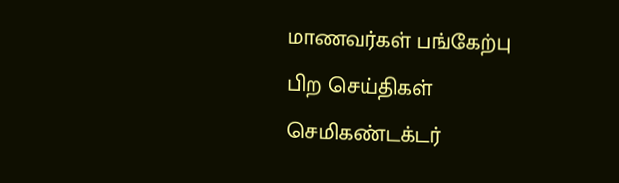மாணவர்கள் பங்கேற்பு பிற செய்திகள் செமிகண்டக்டர்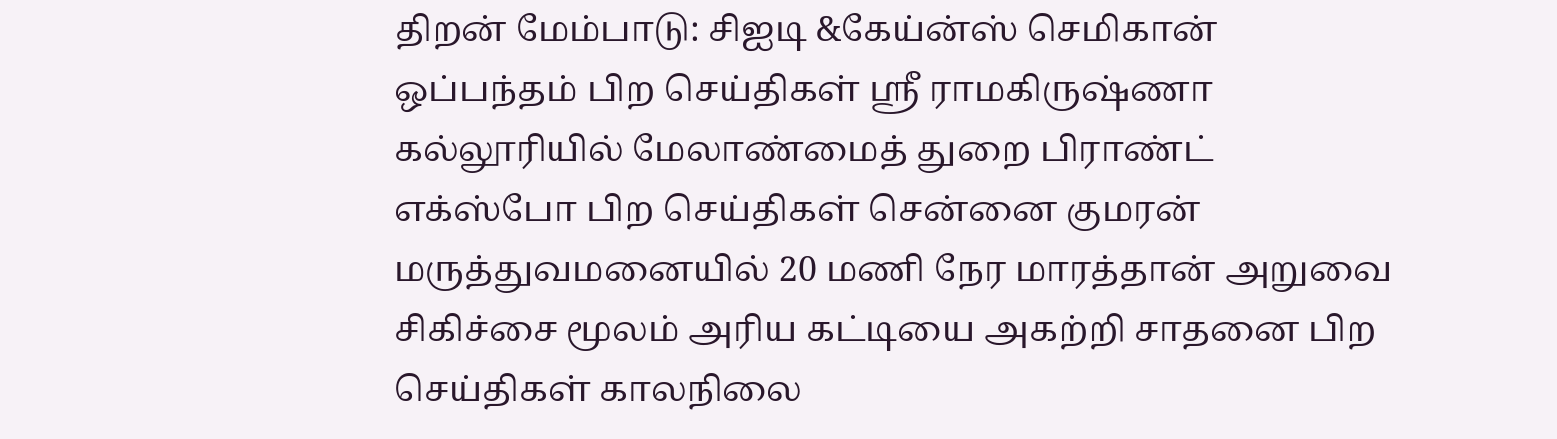திறன் மேம்பாடு: சிஐடி &கேய்ன்ஸ் செமிகான் ஒப்பந்தம் பிற செய்திகள் ஸ்ரீ ராமகிருஷ்ணா கல்லூரியில் மேலாண்மைத் துறை பிராண்ட் எக்ஸ்போ பிற செய்திகள் சென்னை குமரன் மருத்துவமனையில் 20 மணி நேர மாரத்தான் அறுவை சிகிச்சை மூலம் அரிய கட்டியை அகற்றி சாதனை பிற செய்திகள் காலநிலை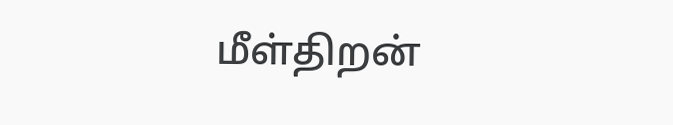மீள்திறன்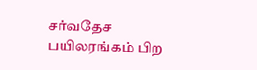சர்வதேச பயிலரங்கம் பிற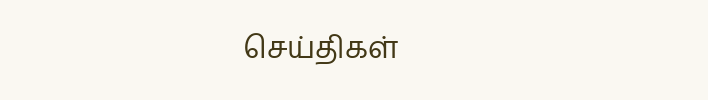செய்திகள்